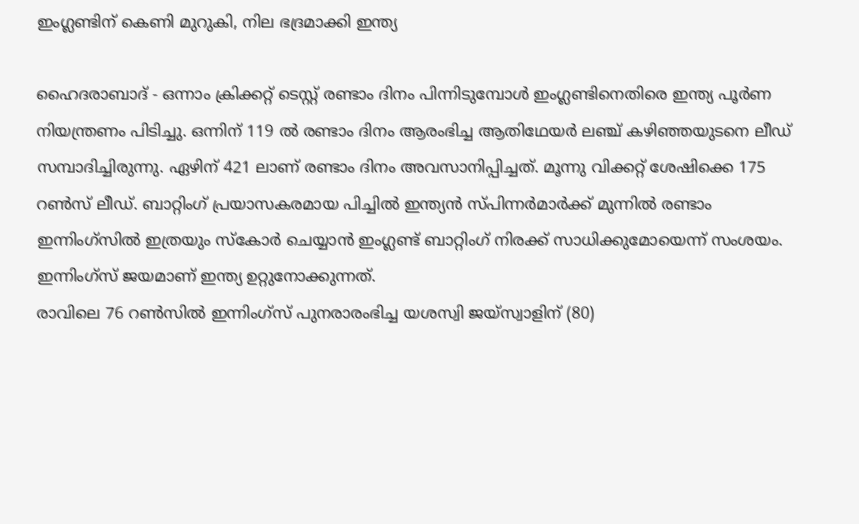ഇംഗ്ലണ്ടിന് കെണി മുറുകി, നില ഭദ്രമാക്കി ഇന്ത്യ

ഹൈദരാബാദ് - ഒന്നാം ക്രിക്കറ്റ് ടെസ്റ്റ് രണ്ടാം ദിനം പിന്നിടുമ്പോള്‍ ഇംഗ്ലണ്ടിനെതിരെ ഇന്ത്യ പൂര്‍ണ നിയന്ത്രണം പിടിച്ചു. ഒന്നിന് 119 ല്‍ രണ്ടാം ദിനം ആരംഭിച്ച ആതിഥേയര്‍ ലഞ്ച് കഴിഞ്ഞയുടനെ ലീഡ് സമ്പാദിച്ചിരുന്നു. ഏഴിന് 421 ലാണ് രണ്ടാം ദിനം അവസാനിപ്പിച്ചത്. മൂന്നു വിക്കറ്റ് ശേഷിക്കെ 175 റണ്‍സ് ലീഡ്. ബാറ്റിംഗ് പ്രയാസകരമായ പിച്ചില്‍ ഇന്ത്യന്‍ സ്പിന്നര്‍മാര്‍ക്ക് മുന്നില്‍ രണ്ടാം ഇന്നിംഗ്‌സില്‍ ഇത്രയും സ്‌കോര്‍ ചെയ്യാന്‍ ഇംഗ്ലണ്ട് ബാറ്റിംഗ് നിരക്ക് സാധിക്കുമോയെന്ന് സംശയം. ഇന്നിംഗ്‌സ് ജയമാണ് ഇന്ത്യ ഉറ്റുനോക്കുന്നത്.
രാവിലെ 76 റണ്‍സില്‍ ഇന്നിംഗ്‌സ് പുനരാരംഭിച്ച യശസ്വി ജയ്‌സ്വാളിന് (80)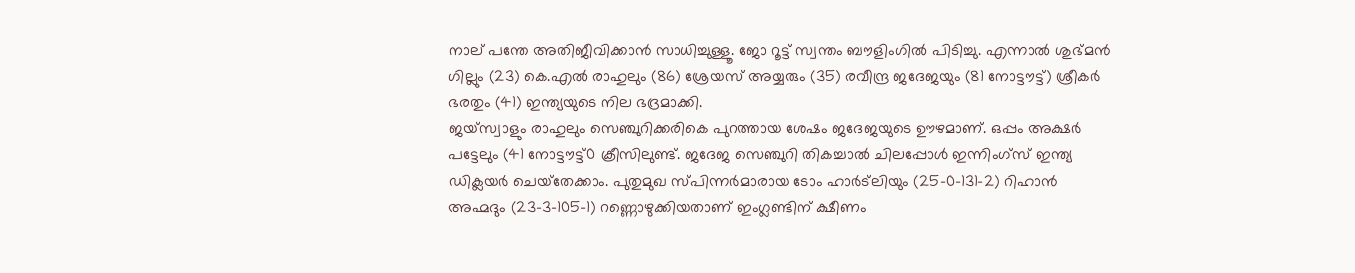നാല് പന്തേ അതിജീവിക്കാന്‍ സാധിച്ചുള്ളൂ. ജോ റൂട്ട് സ്വന്തം ബൗളിംഗില്‍ പിടിച്ചു. എന്നാല്‍ ശുഭ്മന്‍ ഗില്ലും (23) കെ.എല്‍ രാഹുലും (86) ശ്രേയസ് അയ്യരും (35) രവീന്ദ്ര ജദേജയും (81 നോട്ടൗട്ട്) ശ്രീകര്‍ ഭരതും (41) ഇന്ത്യയുടെ നില ഭദ്രമാക്കി.
ജയ്‌സ്വാളും രാഹുലും സെഞ്ചുറിക്കരികെ പുറത്തായ ശേഷം ജദേജയുടെ ഊഴമാണ്. ഒപ്പം അക്ഷര്‍ പട്ടേലും (41 നോട്ടൗട്ട്0 ക്രീസിലുണ്ട്. ജദേജ സെഞ്ചുറി തികച്ചാല്‍ ചിലപ്പോള്‍ ഇന്നിംഗ്‌സ് ഇന്ത്യ ഡിക്ലയര്‍ ചെയ്‌തേക്കാം. പുതുമുഖ സ്പിന്നര്‍മാരായ ടോം ഹാര്‍ട്‌ലിയും (25-0-131-2) റിഹാന്‍ അഹ്മദും (23-3-105-1) റണ്ണൊഴുക്കിയതാണ് ഇംഗ്ലണ്ടിന് ക്ഷീണം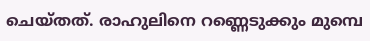ചെയ്തത്. രാഹുലിനെ റണ്ണെടുക്കും മുമ്പെ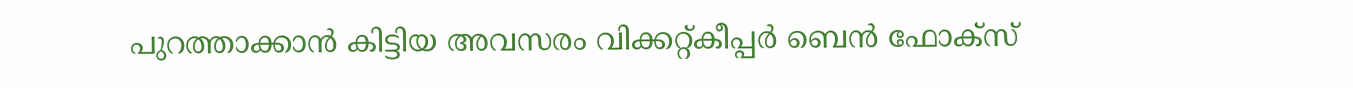പുറത്താക്കാന്‍ കിട്ടിയ അവസരം വിക്കറ്റ്കീപ്പര്‍ ബെന്‍ ഫോക്‌സ്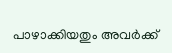പാഴാക്കിയതും അവര്‍ക്ക്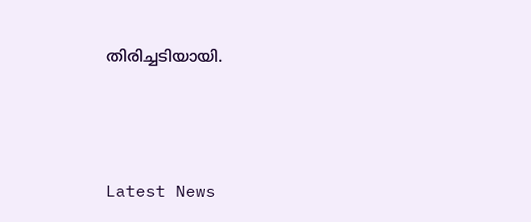തിരിച്ചടിയായി.





Latest News